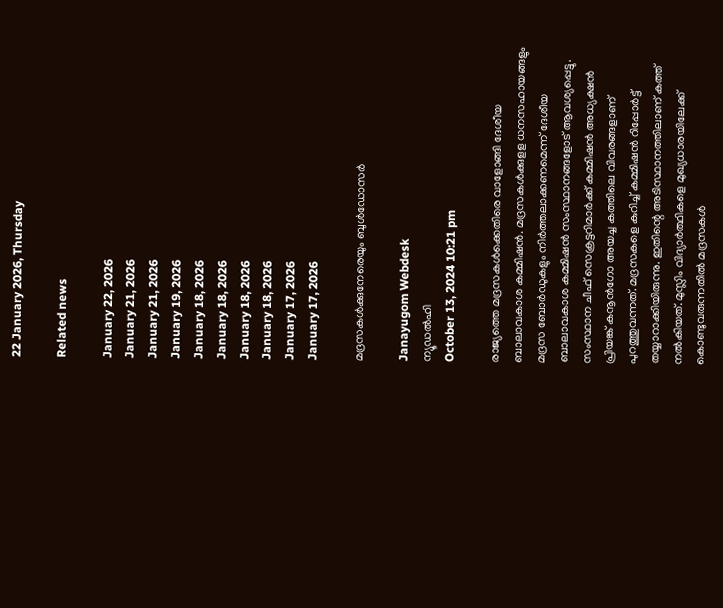22 January 2026, Thursday

Related news

January 22, 2026
January 21, 2026
January 21, 2026
January 19, 2026
January 18, 2026
January 18, 2026
January 18, 2026
January 18, 2026
January 17, 2026
January 17, 2026

മദ്രസകള്‍ക്കുനേരെയും ബുള്‍ഡോസര്‍

Janayugom Webdesk
ന്യൂഡല്‍ഹി
October 13, 2024 10:21 pm

രാജ്യത്തെ മദ്രസകള്‍ക്കെതിരെ വാളോങ്ങി ദേശീയ ബാലാവകാശ കമ്മിഷൻ. മദ്രസകൾക്കുളള ധനസഹായങ്ങളും മദ്രസ ബോർഡുകളും നിർത്തലാക്കണമെന്ന് ദേശീയ ബാലാവകാശ കമ്മിഷൻ സംസ്ഥാനങ്ങളോട് ആവശ്യപ്പെട്ടു. സംസ്ഥാന ചീഫ് സെക്രട്ടറിമാർക്ക് കമ്മിഷൻ അധ്യക്ഷന്‍ പ്രിയങ്ക് കനൂന്‍ഗോ അയച്ച കത്തിലെ വിവരങ്ങളാണ് പുറത്തുവന്നത്. മദ്രസകളെ കുറിച്ച് കമ്മിഷൻ റിപ്പോർട്ട് തയ്യാറാക്കിയിരുന്നു. ഇതിന്റെ അടിസ്ഥാനത്തിലാണ് കത്ത് നൽകിയത്. മുസ്ലിം വിദ്യാർത്ഥികളെ മുഖ്യധാരയിലേക്ക് കൊണ്ടുവരുന്നതിൽ മദ്രസകൾ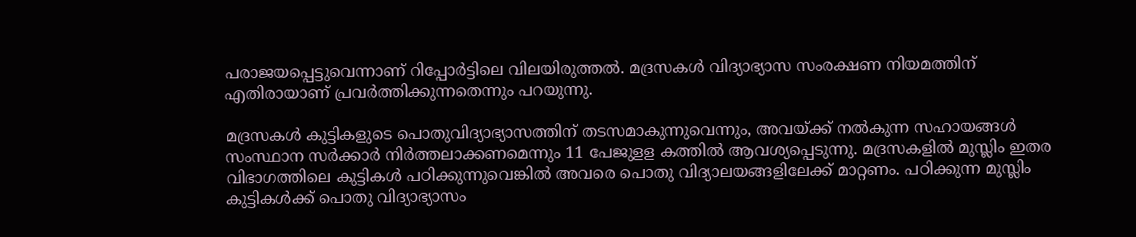പരാജയപ്പെട്ടുവെന്നാണ് റിപ്പോര്‍ട്ടിലെ വിലയിരുത്തൽ. മദ്രസകൾ വിദ്യാഭ്യാസ സംരക്ഷണ നിയമത്തിന് എതിരായാണ് പ്രവർത്തിക്കുന്നതെന്നും പറയുന്നു.

മദ്രസകൾ കുട്ടികളുടെ പൊതുവിദ്യാഭ്യാസത്തിന് തടസമാകുന്നുവെന്നും, അവയ്ക്ക് നൽകുന്ന സഹായങ്ങൾ സംസ്ഥാന സർക്കാർ നിർത്തലാക്കണമെന്നും 11 പേജുളള കത്തിൽ ആവശ്യപ്പെടുന്നു. മദ്രസകളില്‍ മുസ്ലിം ഇതര വിഭാഗത്തിലെ കുട്ടികൾ പഠിക്കുന്നുവെങ്കിൽ അവരെ പൊതു വിദ്യാലയങ്ങളിലേക്ക് മാറ്റണം. പഠിക്കുന്ന മുസ്ലിം കുട്ടികൾക്ക് പൊതു വിദ്യാഭ്യാസം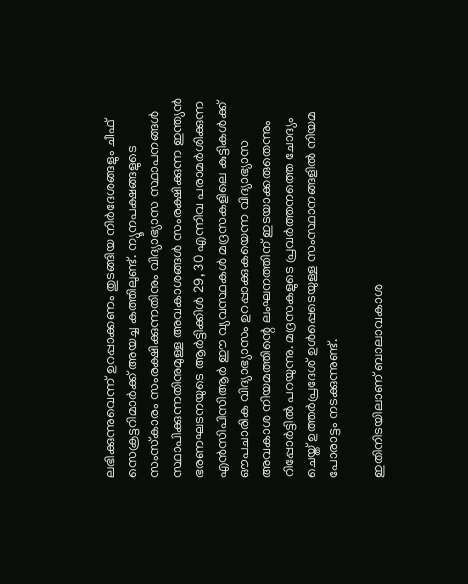ലഭിക്കുന്നുവെന്ന് ഉറപ്പാക്കണം തുടങ്ങിയ നിര്‍ദേശങ്ങളും ചീഫ് സെക്രട്ടറിമാർക്ക് അയച്ച കത്തിലുണ്ട്. ന്യൂനപക്ഷങ്ങളുടെ സംസ്‌കാരം സംരക്ഷിക്കുന്നതിനും വിദ്യാഭ്യാസ സ്ഥാപനങ്ങള്‍ സ്ഥാപിക്കുന്നതിനുമുള്ള അവകാശങ്ങള്‍ സംരക്ഷിക്കുന്ന ഇന്ത്യന്‍ ഭരണഘടനയുടെ ആര്‍ട്ടിക്കിള്‍ 29, 30 എന്നിവ പരാമര്‍ശിക്കുന്ന എന്‍സിപിസിആര്‍ ഈ വ്യവസ്ഥകള്‍ മദ്രസകളിലെ കുട്ടികള്‍ക്ക് ഔപചാരിക വിദ്യാഭ്യാസം ഉറപ്പാക്കുകയെന്ന വിദ്യാഭ്യാസ അവകാശ നിയമത്തിന്റെ ലംഘനത്തിന് ഇടയാക്കരുതെന്നും റിപ്പോര്‍ട്ടില്‍ പറയുന്നു. മദ്രസകളുടെ പ്രവര്‍ത്തനത്തെ ചോദ്യം ചെയ്ത് ഉത്തര്‍പ്രദേശ് ഉള്‍പ്പെടെയുള്ള സംസ്ഥാനങ്ങളില്‍ നിയമ പോരാട്ടം നടക്കുന്നുണ്ട്.

ഇതിനിടയിലാണ് ബാലാവകാശ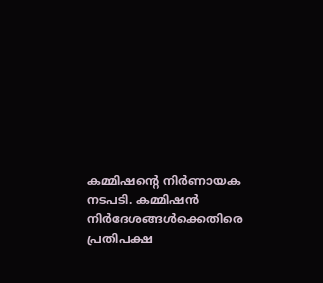കമ്മിഷന്റെ നിര്‍ണായക നടപടി. കമ്മിഷൻ നിര്‍ദേശങ്ങള്‍ക്കെതിരെ പ്രതിപക്ഷ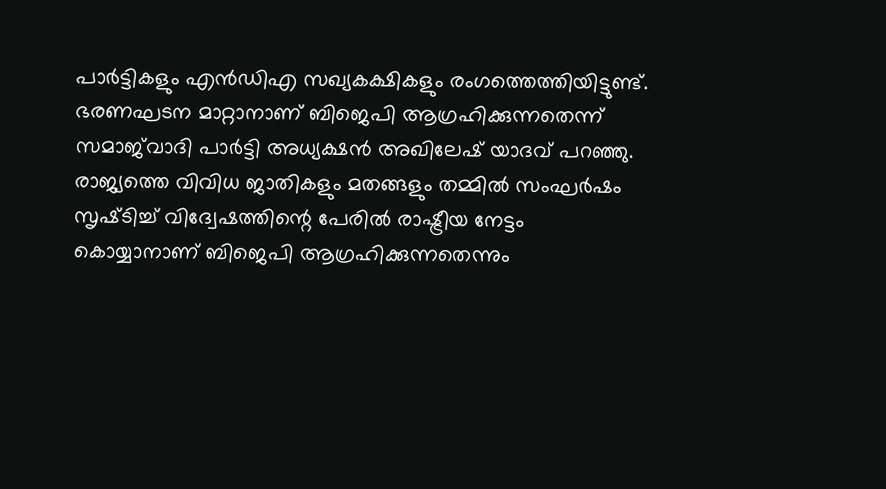പാര്‍ട്ടികളും എൻഡിഎ സഖ്യകക്ഷികളും രംഗത്തെത്തിയിട്ടുണ്ട്. ഭരണഘടന മാറ്റാനാണ് ബിജെപി ആഗ്രഹിക്കുന്നതെന്ന് സമാജ്‌വാദി പാർട്ടി അധ്യക്ഷൻ അഖിലേഷ് യാദവ് പറഞ്ഞു. രാജ്യത്തെ വിവിധ ജാതികളും മതങ്ങളും തമ്മിൽ സംഘർഷം സൃഷ്‌ടിച്ച് വിദ്വേഷത്തിന്റെ പേരിൽ രാഷ്ട്രീയ നേട്ടം കൊയ്യാനാണ് ബിജെപി ആഗ്രഹിക്കുന്നതെന്നും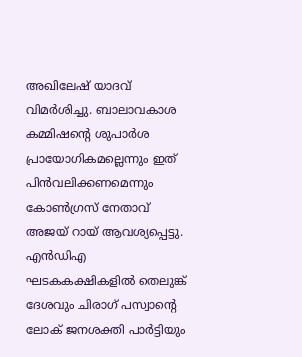അഖിലേഷ് യാദവ് വിമര്‍ശിച്ചു. ബാലാവകാശ കമ്മിഷന്റെ ശുപാർശ പ്രായോഗികമല്ലെന്നും ഇത് പിൻവലിക്കണമെന്നും കോൺഗ്രസ് നേതാവ് അജയ് റായ് ആവശ്യപ്പെട്ടു. എന്‍ഡിഎ ഘടകകക്ഷികളില്‍ തെലുങ്ക് ദേശവും ചിരാഗ് പസ്വാന്റെ ലോക് ജനശക്തി പാർട്ടിയും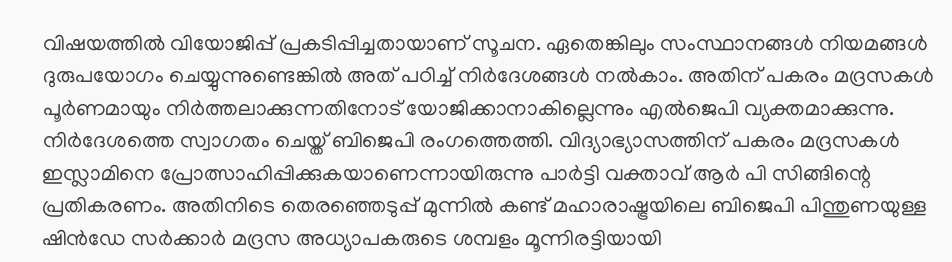വിഷയത്തില്‍ വിയോജിപ്പ് പ്രകടിപ്പിച്ചതായാണ് സൂചന. ഏതെങ്കിലും സംസ്ഥാനങ്ങൾ നിയമങ്ങൾ ദുരുപയോഗം ചെയ്യുന്നുണ്ടെങ്കിൽ അത് പഠിച്ച് നിര്‍ദേശങ്ങൾ നൽകാം. അതിന് പകരം മദ്രസകൾ പൂർണമായും നിർത്തലാക്കുന്നതിനോട് യോജിക്കാനാകില്ലെന്നും എൽജെപി വ്യക്തമാക്കുന്നു. നിര്‍ദേശത്തെ സ്വാഗതം ചെയ്ത് ബിജെപി രംഗത്തെത്തി. വിദ്യാഭ്യാസത്തിന് പകരം മദ്രസകള്‍ ഇസ്ലാമിനെ പ്രോത്സാഹിപ്പിക്കുകയാണെന്നായിരുന്നു പാര്‍ട്ടി വക്താവ് ആര്‍ പി സിങ്ങിന്റെ പ്രതികരണം. അതിനിടെ തെരഞ്ഞെടുപ്പ് മുന്നില്‍ കണ്ട് മഹാരാഷ്ട്രയിലെ ബിജെപി പിന്തുണയുള്ള ഷിന്‍ഡേ സര്‍ക്കാര്‍ മദ്രസ അധ്യാപകരുടെ ശമ്പളം മൂന്നിരട്ടിയായി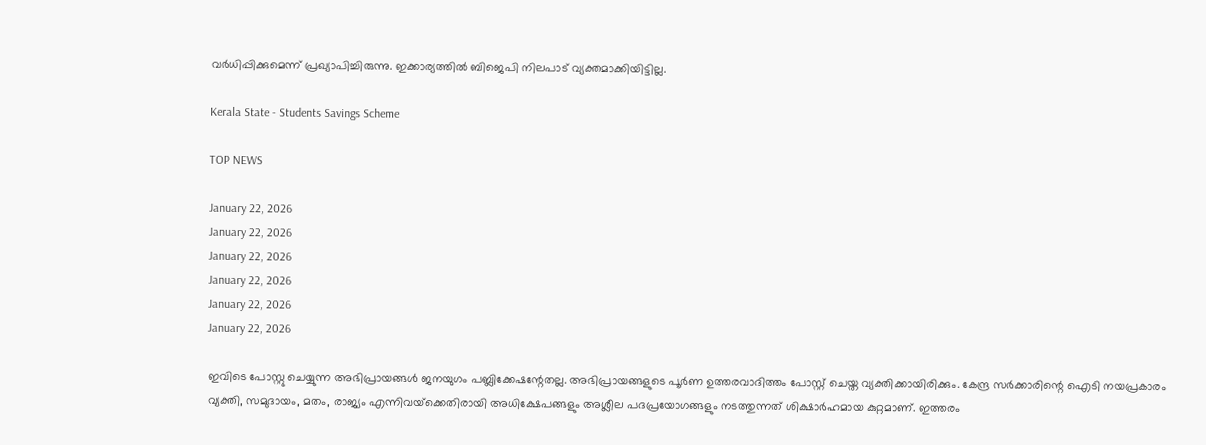വര്‍ധിപ്പിക്കുമെന്ന് പ്രഖ്യാപിച്ചിരുന്നു. ഇക്കാര്യത്തില്‍ ബിജെപി നിലപാട് വ്യക്തമാക്കിയിട്ടില്ല.

Kerala State - Students Savings Scheme

TOP NEWS

January 22, 2026
January 22, 2026
January 22, 2026
January 22, 2026
January 22, 2026
January 22, 2026

ഇവിടെ പോസ്റ്റു ചെയ്യുന്ന അഭിപ്രായങ്ങള്‍ ജനയുഗം പബ്ലിക്കേഷന്റേതല്ല. അഭിപ്രായങ്ങളുടെ പൂര്‍ണ ഉത്തരവാദിത്തം പോസ്റ്റ് ചെയ്ത വ്യക്തിക്കായിരിക്കും. കേന്ദ്ര സര്‍ക്കാരിന്റെ ഐടി നയപ്രകാരം വ്യക്തി, സമുദായം, മതം, രാജ്യം എന്നിവയ്‌ക്കെതിരായി അധിക്ഷേപങ്ങളും അശ്ലീല പദപ്രയോഗങ്ങളും നടത്തുന്നത് ശിക്ഷാര്‍ഹമായ കുറ്റമാണ്. ഇത്തരം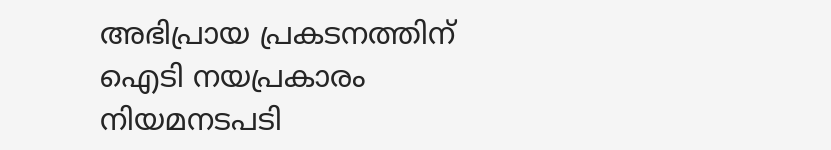അഭിപ്രായ പ്രകടനത്തിന് ഐടി നയപ്രകാരം നിയമനടപടി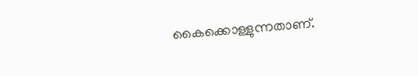കൈക്കൊള്ളുന്നതാണ്.